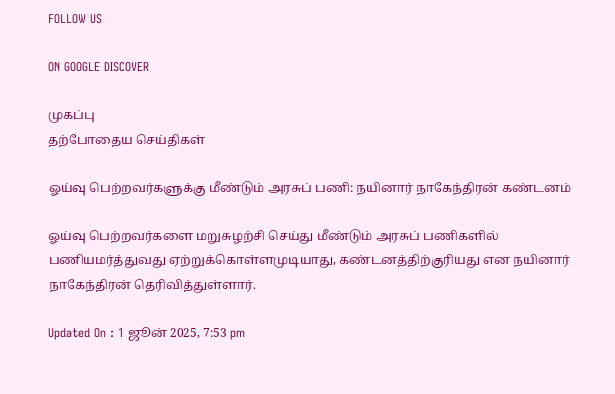FOLLOW US

ON GOOGLE DISCOVER

முகப்பு
தற்போதைய செய்திகள்

ஓய்வு பெற்றவர்களுக்கு மீண்டும் அரசுப் பணி: நயினார் நாகேந்திரன் கண்டனம்

ஓய்வு பெற்றவர்களை மறுசுழற்சி செய்து மீண்டும் அரசுப் பணிகளில் பணியமர்த்துவது ஏற்றுக்கொள்ளமுடியாது, கண்டனத்திற்குரியது என நயினார் நாகேந்திரன் தெரிவித்துள்ளார்.

Updated On : 1 ஜூன் 2025, 7:53 pm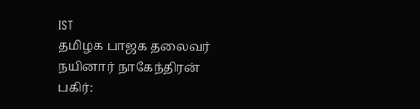IST
தமிழக பாஜக தலைவர் நயினார் நாகேந்திரன்
பகிர்: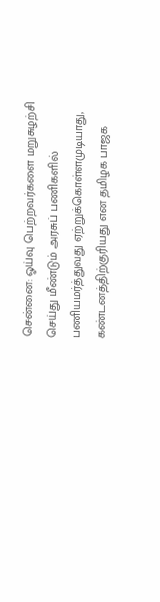சென்னை: ஓய்வு பெற்றவர்களை மறுசுழற்சி செய்து மீண்டும் அரசுப் பணிகளில் பணியமர்த்துவது ஏற்றுக்கொள்ளமுடியாது, கண்டனத்திற்குரியது என தமிழக பாஜக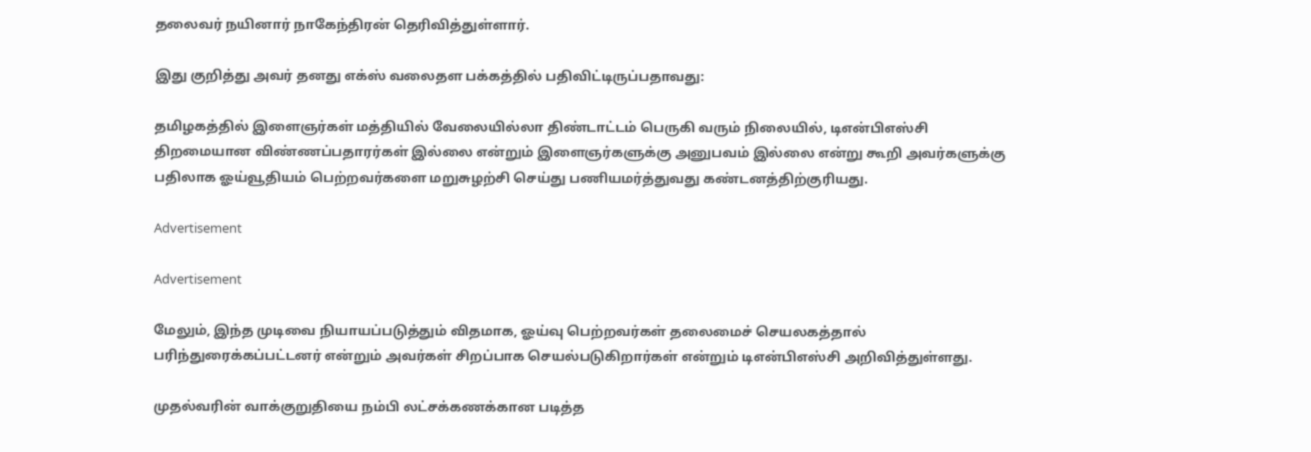தலைவர் நயினார் நாகேந்திரன் தெரிவித்துள்ளார்.

இது குறித்து அவர் தனது எக்ஸ் வலைதள பக்கத்தில் பதிவிட்டிருப்பதாவது:

தமிழகத்தில் இளைஞர்கள் மத்தியில் வேலையில்லா திண்டாட்டம் பெருகி வரும் நிலையில், டிஎன்பிஎஸ்சி திறமையான விண்ணப்பதாரர்கள் இல்லை என்றும் இளைஞர்களுக்கு அனுபவம் இல்லை என்று கூறி அவர்களுக்கு பதிலாக ஓய்வூதியம் பெற்றவர்களை மறுசுழற்சி செய்து பணியமர்த்துவது கண்டனத்திற்குரியது.

Advertisement

Advertisement

மேலும், இந்த முடிவை நியாயப்படுத்தும் விதமாக, ஓய்வு பெற்றவர்கள் தலைமைச் செயலகத்தால் பரிந்துரைக்கப்பட்டனர் என்றும் அவர்கள் சிறப்பாக செயல்படுகிறார்கள் என்றும் டிஎன்பிஎஸ்சி அறிவித்துள்ளது.

முதல்வரின் வாக்குறுதியை நம்பி லட்சக்கணக்கான படித்த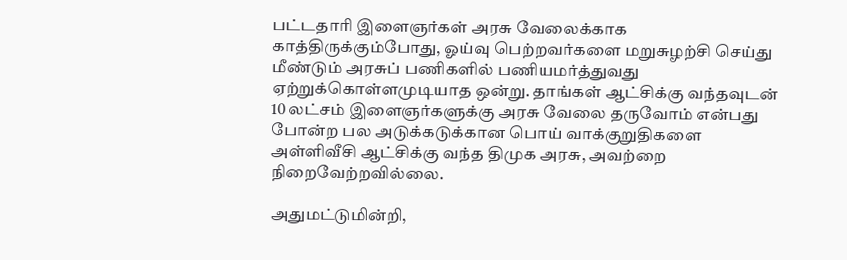பட்டதாரி இளைஞர்கள் அரசு வேலைக்காக காத்திருக்கும்போது, ஓய்வு பெற்றவர்களை மறுசுழற்சி செய்து மீண்டும் அரசுப் பணிகளில் பணியமர்த்துவது ஏற்றுக்கொள்ளமுடியாத ஒன்று. தாங்கள் ஆட்சிக்கு வந்தவுடன் 10 லட்சம் இளைஞர்களுக்கு அரசு வேலை தருவோம் என்பது போன்ற பல அடுக்கடுக்கான பொய் வாக்குறுதிகளை அள்ளிவீசி ஆட்சிக்கு வந்த திமுக அரசு, அவற்றை நிறைவேற்றவில்லை.

அதுமட்டுமின்றி,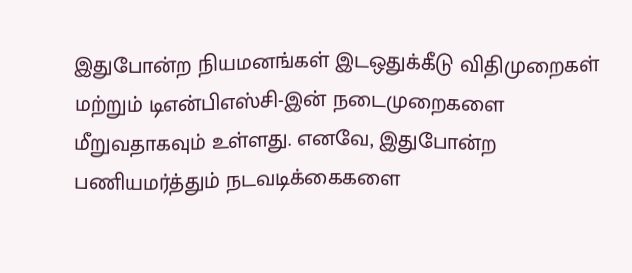இதுபோன்ற நியமனங்கள் இடஒதுக்கீடு விதிமுறைகள் மற்றும் டிஎன்பிஎஸ்சி-இன் நடைமுறைகளை மீறுவதாகவும் உள்ளது. எனவே, இதுபோன்ற பணியமர்த்தும் நடவடிக்கைகளை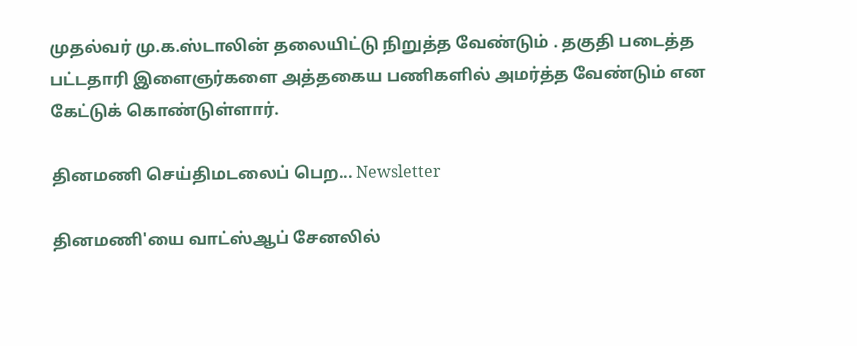முதல்வர் மு.க.ஸ்டாலின் தலையிட்டு நிறுத்த வேண்டும் . தகுதி படைத்த பட்டதாரி இளைஞர்களை அத்தகைய பணிகளில் அமர்த்த வேண்டும் என கேட்டுக் கொண்டுள்ளார்.

தினமணி செய்திமடலைப் பெற... Newsletter

தினமணி'யை வாட்ஸ்ஆப் சேனலில்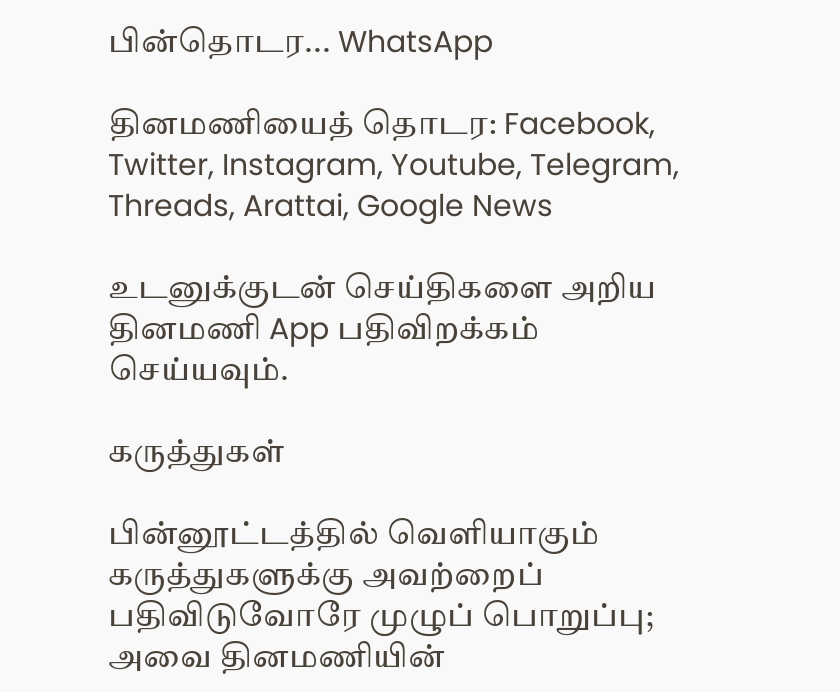பின்தொடர... WhatsApp

தினமணியைத் தொடர: Facebook, Twitter, Instagram, Youtube, Telegram, Threads, Arattai, Google News

உடனுக்குடன் செய்திகளை அறிய தினமணி App பதிவிறக்கம் செய்யவும்.

கருத்துகள்

பின்னூட்டத்தில் வெளியாகும் கருத்துகளுக்கு அவற்றைப் பதிவிடுவோரே முழுப் பொறுப்பு; அவை தினமணியின்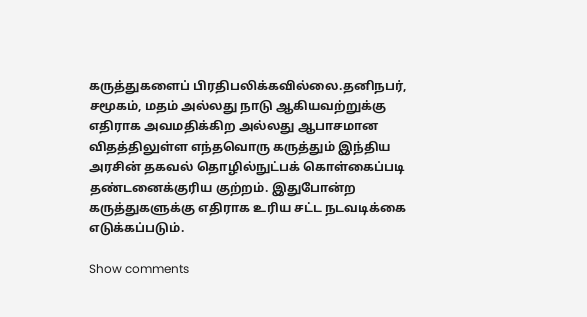கருத்துகளைப் பிரதிபலிக்கவில்லை.தனிநபர், சமூகம், மதம் அல்லது நாடு ஆகியவற்றுக்கு எதிராக அவமதிக்கிற அல்லது ஆபாசமான விதத்திலுள்ள எந்தவொரு கருத்தும் இந்திய அரசின் தகவல் தொழில்நுட்பக் கொள்கைப்படி தண்டனைக்குரிய குற்றம். இதுபோன்ற கருத்துகளுக்கு எதிராக உரிய சட்ட நடவடிக்கை எடுக்கப்படும்.

Show comments